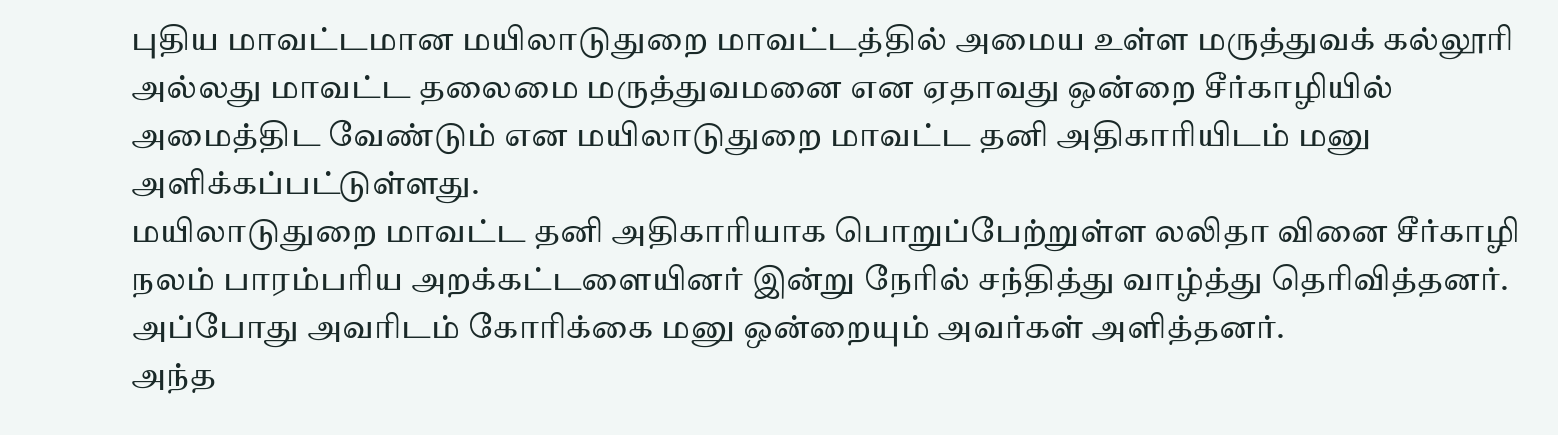புதிய மாவட்டமான மயிலாடுதுறை மாவட்டத்தில் அமைய உள்ள மருத்துவக் கல்லூரி அல்லது மாவட்ட தலைமை மருத்துவமனை என ஏதாவது ஒன்றை சீர்காழியில் அமைத்திட வேண்டும் என மயிலாடுதுறை மாவட்ட தனி அதிகாரியிடம் மனு அளிக்கப்பட்டுள்ளது.
மயிலாடுதுறை மாவட்ட தனி அதிகாரியாக பொறுப்பேற்றுள்ள லலிதா வினை சீர்காழி நலம் பாரம்பரிய அறக்கட்டளையினர் இன்று நேரில் சந்தித்து வாழ்த்து தெரிவித்தனர். அப்போது அவரிடம் கோரிக்கை மனு ஒன்றையும் அவர்கள் அளித்தனர்.
அந்த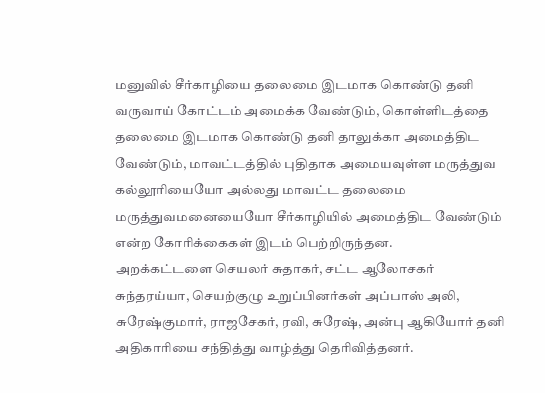மனுவில் சீர்காழியை தலைமை இடமாக கொண்டு தனி வருவாய் கோட்டம் அமைக்க வேண்டும், கொள்ளிடத்தை தலைமை இடமாக கொண்டு தனி தாலுக்கா அமைத்திட வேண்டும், மாவட்டத்தில் புதிதாக அமையவுள்ள மருத்துவ கல்லூரியையோ அல்லது மாவட்ட தலைமை மருத்துவமனையையோ சீர்காழியில் அமைத்திட வேண்டும் என்ற கோரிக்கைகள் இடம் பெற்றிருந்தன.
அறக்கட்டளை செயலர் சுதாகர், சட்ட ஆலோசகர் சுந்தரய்யா, செயற்குழு உறுப்பினர்கள் அப்பாஸ் அலி, சுரேஷ்குமார், ராஜசேகர், ரவி, சுரேஷ், அன்பு ஆகியோர் தனி அதிகாரியை சந்தித்து வாழ்த்து தெரிவித்தனர்.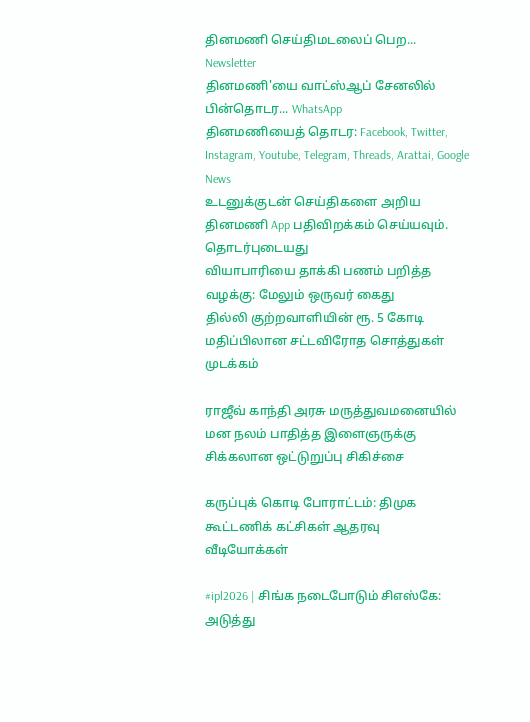தினமணி செய்திமடலைப் பெற... Newsletter
தினமணி'யை வாட்ஸ்ஆப் சேனலில் பின்தொடர... WhatsApp
தினமணியைத் தொடர: Facebook, Twitter, Instagram, Youtube, Telegram, Threads, Arattai, Google News
உடனுக்குடன் செய்திகளை அறிய தினமணி App பதிவிறக்கம் செய்யவும்.
தொடர்புடையது
வியாபாரியை தாக்கி பணம் பறித்த வழக்கு: மேலும் ஒருவர் கைது
தில்லி குற்றவாளியின் ரூ. 5 கோடி மதிப்பிலான சட்டவிரோத சொத்துகள் முடக்கம்

ராஜீவ் காந்தி அரசு மருத்துவமனையில் மன நலம் பாதித்த இளைஞருக்கு சிக்கலான ஒட்டுறுப்பு சிகிச்சை

கருப்புக் கொடி போராட்டம்: திமுக கூட்டணிக் கட்சிகள் ஆதரவு
வீடியோக்கள்

#ipl2026 | சிங்க நடைபோடும் சிஎஸ்கே: அடுத்து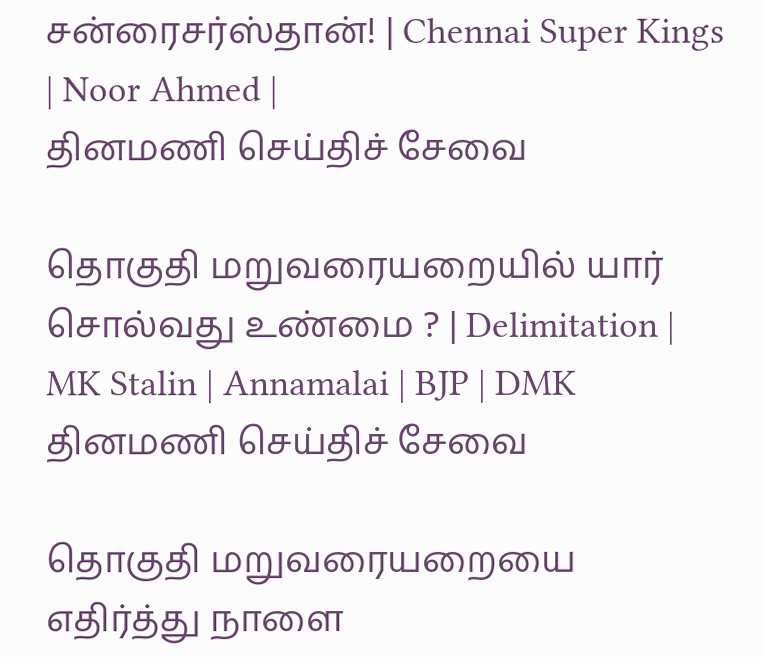சன்ரைசர்ஸ்தான்! | Chennai Super Kings | Noor Ahmed |
தினமணி செய்திச் சேவை

தொகுதி மறுவரையறையில் யார் சொல்வது உண்மை ? | Delimitation | MK Stalin | Annamalai | BJP | DMK
தினமணி செய்திச் சேவை

தொகுதி மறுவரையறையை எதிர்த்து நாளை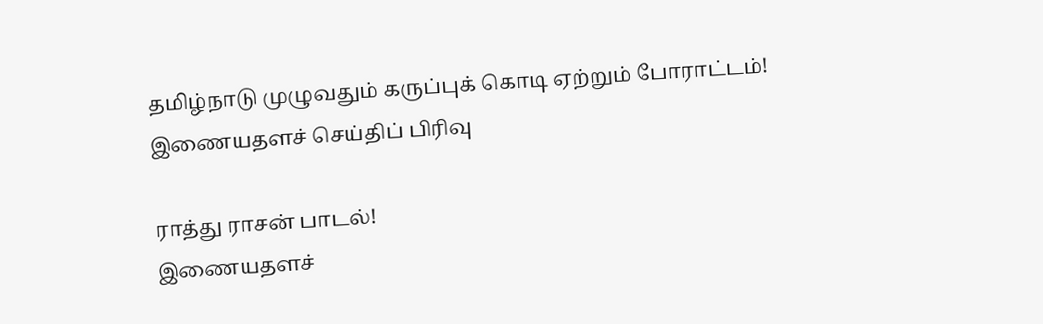தமிழ்நாடு முழுவதும் கருப்புக் கொடி ஏற்றும் போராட்டம்!
இணையதளச் செய்திப் பிரிவு

ராத்து ராசன் பாடல்!
இணையதளச்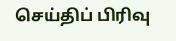செய்திப் பிரிவு